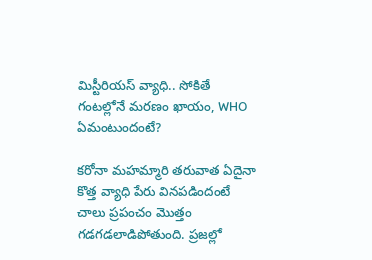మిస్టీరియస్ వ్యాధి.. సోకితే గంటల్లోనే మరణం ఖాయం, WHO ఏమంటుందంటే?

కరోనా మహమ్మారి తరువాత ఏదైనా కొత్త వ్యాధి పేరు వినపడిందంటే చాలు ప్రపంచం మొత్తం గడగడలాడిపోతుంది. ప్రజల్లో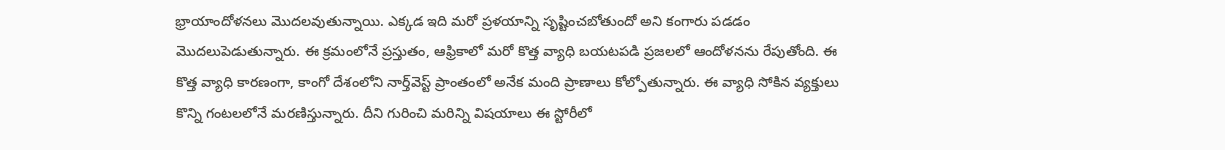భ్రాయాందోళనలు మొదలవుతున్నాయి. ఎక్కడ ఇది మరో ప్రళయాన్ని సృష్టించబోతుందో అని కంగారు పడడం మొదలుపెడుతున్నారు. ఈ క్రమంలోనే ప్రస్తుతం, ఆఫ్రికాలో మరో కొత్త వ్యాధి బయటపడి ప్రజలలో ఆందోళనను రేపుతోంది. ఈ కొత్త వ్యాధి కారణంగా, కాంగో దేశంలోని నార్త్‌వెస్ట్ ప్రాంతంలో అనేక మంది ప్రాణాలు కోల్పోతున్నారు. ఈ వ్యాధి సోకిన వ్యక్తులు కొన్ని గంటలలోనే మరణిస్తున్నారు. దీని గురించి మరిన్ని విషయాలు ఈ స్టోరీలో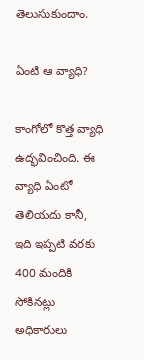తెలుసుకుందాం.

ఏంటి ఆ వ్యాధి?

కాంగోలో కొత్త వ్యాధి ఉద్భవించింది. ఈ వ్యాధి ఏంటో తెలియదు కానీ, ఇది ఇప్పటి వరకు 400 మందికి సోకినట్లు అధికారులు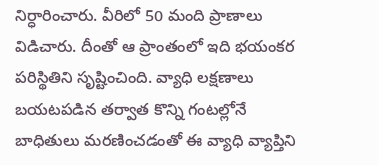నిర్ధారించారు. వీరిలో 50 మంది ప్రాణాలు విడిచారు. దీంతో ఆ ప్రాంతంలో ఇది భయంకర పరిస్థితిని సృష్టించింది. వ్యాధి లక్షణాలు బయటపడిన తర్వాత కొన్ని గంటల్లోనే బాధితులు మరణించడంతో ఈ వ్యాధి వ్యాప్తిని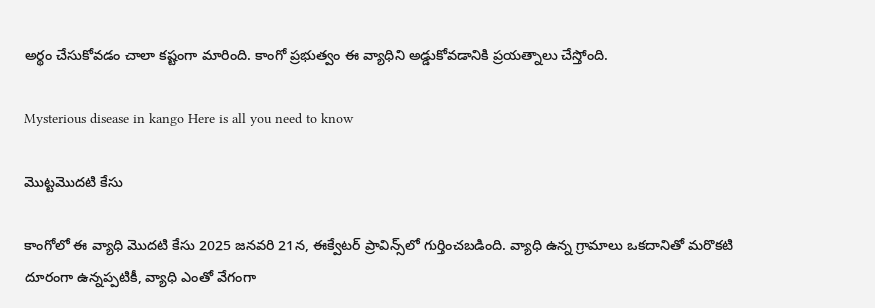అర్థం చేసుకోవడం చాలా కష్టంగా మారింది. కాంగో ప్రభుత్వం ఈ వ్యాధిని అడ్డుకోవడానికి ప్రయత్నాలు చేస్తోంది.

Mysterious disease in kango Here is all you need to know

మొట్టమొదటి కేసు

కాంగోలో ఈ వ్యాధి మొదటి కేసు 2025 జనవరి 21న, ఈక్వేటర్ ప్రావిన్స్‌లో గుర్తించబడింది. వ్యాధి ఉన్న గ్రామాలు ఒకదానితో మరొకటి దూరంగా ఉన్నప్పటికీ, వ్యాధి ఎంతో వేగంగా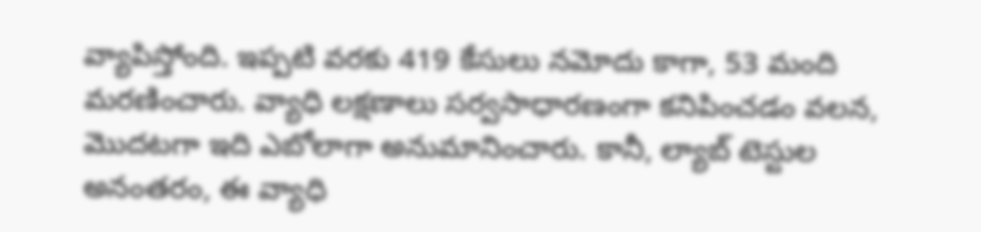వ్యాపిస్తోంది. ఇప్పటి వరకు 419 కేసులు నమోదు కాగా, 53 మంది మరణించారు. వ్యాధి లక్షణాలు సర్వసాధారణంగా కనిపించడం వలన, మొదటగా ఇది ఎబోలాగా అనుమానించారు. కానీ, ల్యాబ్‌ టెస్టుల అనంతరం, ఈ వ్యాధి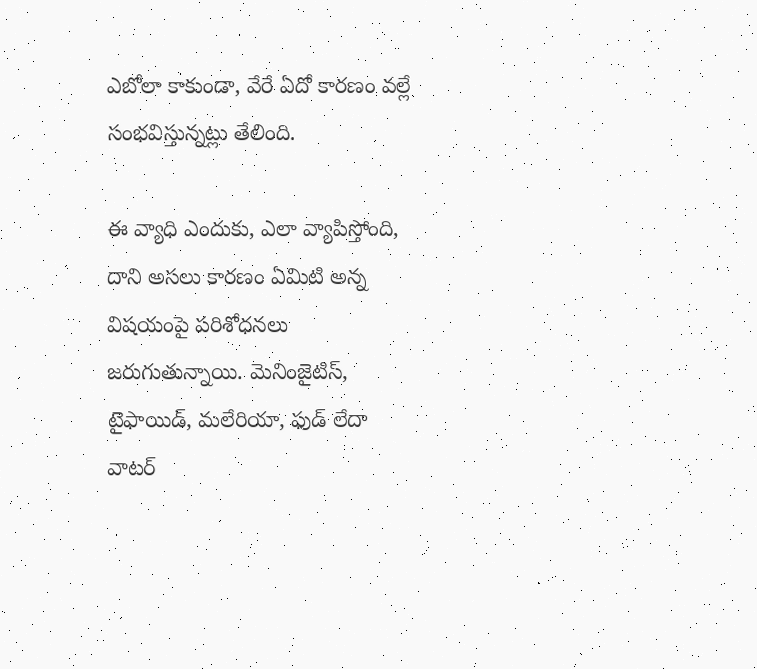ఎబోలా కాకుండా, వేరే ఏదో కారణం వల్లే సంభవిస్తున్నట్లు తేలింది.

ఈ వ్యాధి ఎందుకు, ఎలా వ్యాపిస్తోంది, దాని అసలు కారణం ఏమిటి అన్న విషయంపై పరిశోధనలు జరుగుతున్నాయి. మెనింజైటిస్‌, టైఫాయిడ్‌, మలేరియా, ఫుడ్‌ లేదా వాటర్‌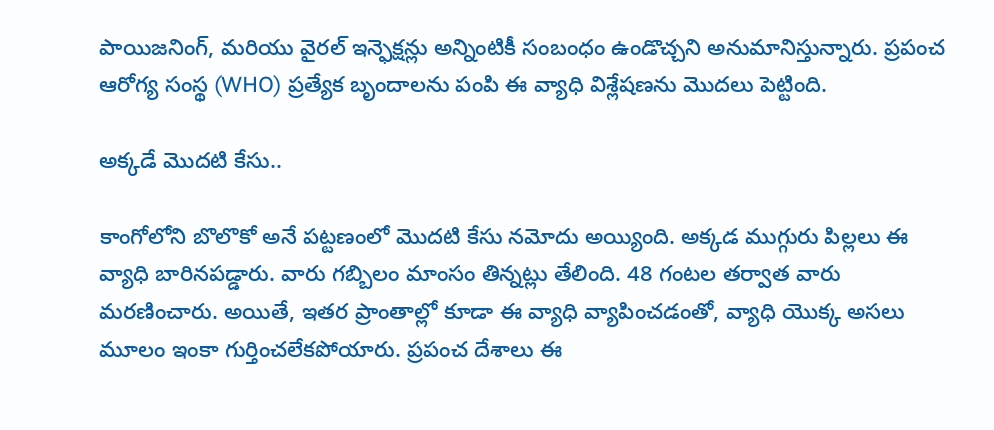పాయిజనింగ్‌, మరియు వైరల్‌ ఇన్ఫెక్షన్లు అన్నింటికీ సంబంధం ఉండొచ్చని అనుమానిస్తున్నారు. ప్రపంచ ఆరోగ్య సంస్థ (WHO) ప్రత్యేక బృందాలను పంపి ఈ వ్యాధి విశ్లేషణను మొదలు పెట్టింది.

అక్కడే మొదటి కేసు..

కాంగోలోని బొలొకో అనే పట్టణంలో మొదటి కేసు నమోదు అయ్యింది. అక్కడ ముగ్గురు పిల్లలు ఈ వ్యాధి బారినపడ్డారు. వారు గబ్బిలం మాంసం తిన్నట్లు తేలింది. 48 గంటల తర్వాత వారు మరణించారు. అయితే, ఇతర ప్రాంతాల్లో కూడా ఈ వ్యాధి వ్యాపించడంతో, వ్యాధి యొక్క అసలు మూలం ఇంకా గుర్తించలేకపోయారు. ప్రపంచ దేశాలు ఈ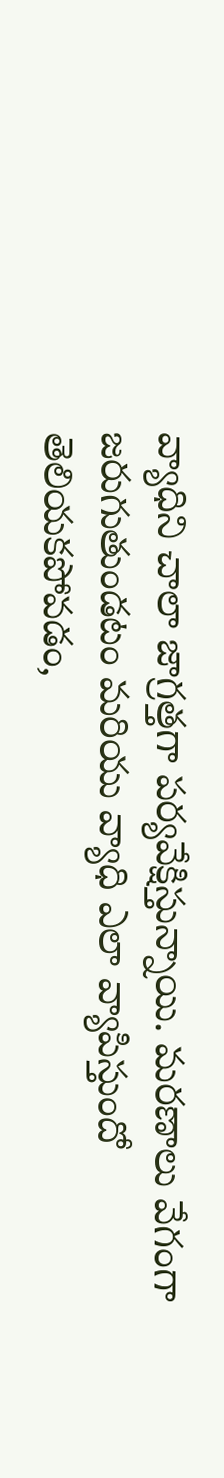వ్యాధిని చాలా జాగ్రత్తగా పర్యవేక్షిస్తున్నాయి. మరణాలు వేగంగా జరుగుతుండటం మరియు వ్యాధి ఎలా వ్యాపిస్తుందో తెలియకపోవడం,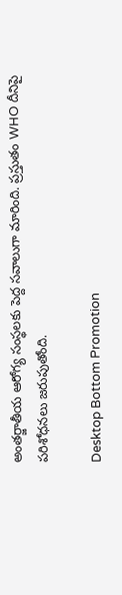అంతర్జాతీయ ఆరోగ్య సంస్థలకు పెద్ద సవాలుగా మారింది. ప్రస్తుతం WHO దీనిపై పరిశోధనలు జరుపుతోంది.

Desktop Bottom Promotion